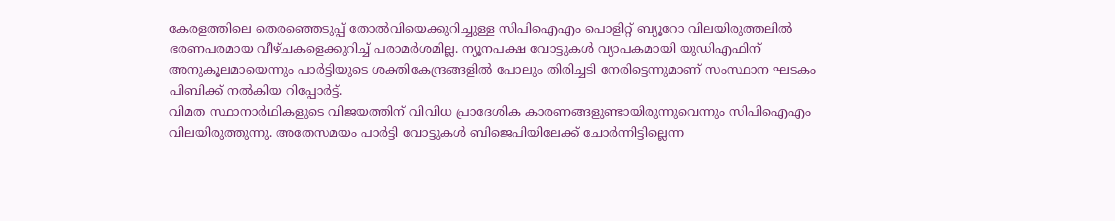കേരളത്തിലെ തെരഞ്ഞെടുപ്പ് തോൽവിയെക്കുറിച്ചുള്ള സിപിഐഎം പൊളിറ്റ് ബ്യൂറോ വിലയിരുത്തലിൽ ഭരണപരമായ വീഴ്ചകളെക്കുറിച്ച് പരാമർശമില്ല. ന്യൂനപക്ഷ വോട്ടുകൾ വ്യാപകമായി യുഡിഎഫിന് അനുകൂലമായെന്നും പാർട്ടിയുടെ ശക്തികേന്ദ്രങ്ങളിൽ പോലും തിരിച്ചടി നേരിട്ടെന്നുമാണ് സംസ്ഥാന ഘടകം പിബിക്ക് നൽകിയ റിപ്പോർട്ട്.
വിമത സ്ഥാനാർഥികളുടെ വിജയത്തിന് വിവിധ പ്രാദേശിക കാരണങ്ങളുണ്ടായിരുന്നുവെന്നും സിപിഐഎം വിലയിരുത്തുന്നു. അതേസമയം പാർട്ടി വോട്ടുകൾ ബിജെപിയിലേക്ക് ചോർന്നിട്ടില്ലെന്ന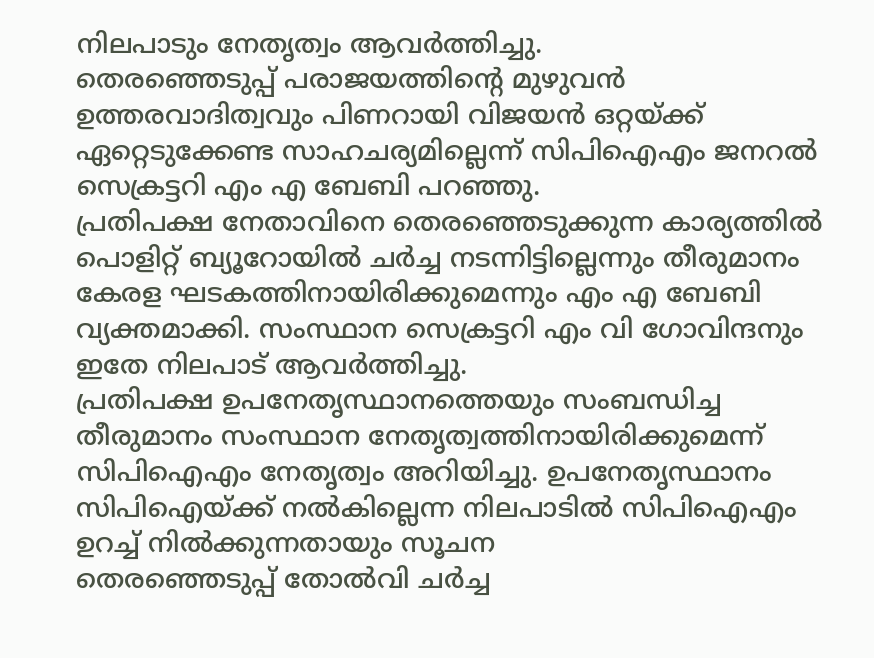നിലപാടും നേതൃത്വം ആവർത്തിച്ചു.
തെരഞ്ഞെടുപ്പ് പരാജയത്തിന്റെ മുഴുവൻ ഉത്തരവാദിത്വവും പിണറായി വിജയൻ ഒറ്റയ്ക്ക് ഏറ്റെടുക്കേണ്ട സാഹചര്യമില്ലെന്ന് സിപിഐഎം ജനറൽ സെക്രട്ടറി എം എ ബേബി പറഞ്ഞു.
പ്രതിപക്ഷ നേതാവിനെ തെരഞ്ഞെടുക്കുന്ന കാര്യത്തിൽ പൊളിറ്റ് ബ്യൂറോയിൽ ചർച്ച നടന്നിട്ടില്ലെന്നും തീരുമാനം കേരള ഘടകത്തിനായിരിക്കുമെന്നും എം എ ബേബി വ്യക്തമാക്കി. സംസ്ഥാന സെക്രട്ടറി എം വി ഗോവിന്ദനും ഇതേ നിലപാട് ആവർത്തിച്ചു.
പ്രതിപക്ഷ ഉപനേതൃസ്ഥാനത്തെയും സംബന്ധിച്ച തീരുമാനം സംസ്ഥാന നേതൃത്വത്തിനായിരിക്കുമെന്ന് സിപിഐഎം നേതൃത്വം അറിയിച്ചു. ഉപനേതൃസ്ഥാനം സിപിഐയ്ക്ക് നൽകില്ലെന്ന നിലപാടിൽ സിപിഐഎം ഉറച്ച് നിൽക്കുന്നതായും സൂചന
തെരഞ്ഞെടുപ്പ് തോൽവി ചർച്ച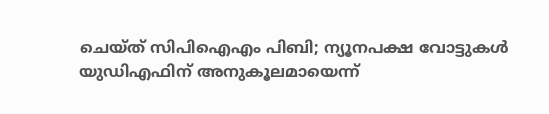ചെയ്ത് സിപിഐഎം പിബി; ന്യൂനപക്ഷ വോട്ടുകൾ യുഡിഎഫിന് അനുകൂലമായെന്ന്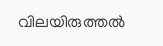വിലയിരുത്തൽ